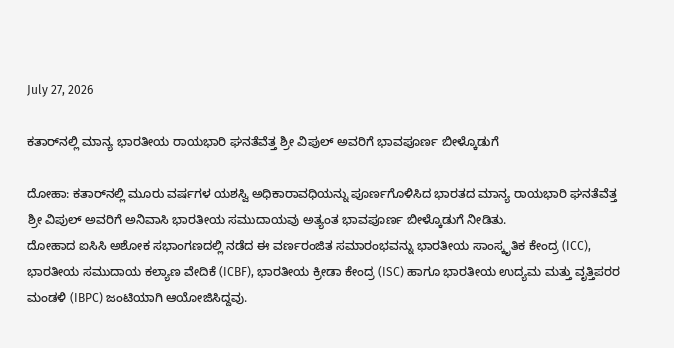July 27, 2026

ಕತಾರ್‌ನಲ್ಲಿ ಮಾನ್ಯ ಭಾರತೀಯ ರಾಯಭಾರಿ ಘನತೆವೆತ್ತ ಶ್ರೀ ವಿಪುಲ್ ಅವರಿಗೆ ಭಾವಪೂರ್ಣ ಬೀಳ್ಕೊಡುಗೆ

ದೋಹಾ: ಕತಾರ್‌ನಲ್ಲಿ ಮೂರು ವರ್ಷಗಳ ಯಶಸ್ವಿ ಅಧಿಕಾರಾವಧಿಯನ್ನು ಪೂರ್ಣಗೊಳಿಸಿದ ಭಾರತದ ಮಾನ್ಯ ರಾಯಭಾರಿ ಘನತೆವೆತ್ತ ಶ್ರೀ ವಿಪುಲ್ ಅವರಿಗೆ ಅನಿವಾಸಿ ಭಾರತೀಯ ಸಮುದಾಯವು ಅತ್ಯಂತ ಭಾವಪೂರ್ಣ ಬೀಳ್ಕೊಡುಗೆ ನೀಡಿತು.
ದೋಹಾದ ಐಸಿಸಿ ಅಶೋಕ ಸಭಾಂಗಣದಲ್ಲಿ ನಡೆದ ಈ ವರ್ಣರಂಜಿತ ಸಮಾರಂಭವನ್ನು ಭಾರತೀಯ ಸಾಂಸ್ಕೃತಿಕ ಕೇಂದ್ರ (ICC), ಭಾರತೀಯ ಸಮುದಾಯ ಕಲ್ಯಾಣ ವೇದಿಕೆ (ICBF), ಭಾರತೀಯ ಕ್ರೀಡಾ ಕೇಂದ್ರ (ISC) ಹಾಗೂ ಭಾರತೀಯ ಉದ್ಯಮ ಮತ್ತು ವೃತ್ತಿಪರರ ಮಂಡಳಿ (IBPC) ಜಂಟಿಯಾಗಿ ಆಯೋಜಿಸಿದ್ದವು.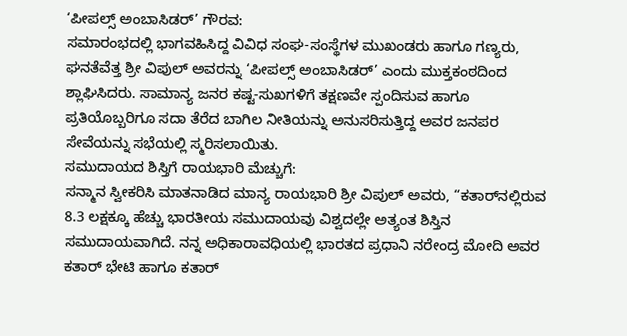‘ಪೀಪಲ್ಸ್ ಅಂಬಾಸಿಡರ್’ ಗೌರವ:
ಸಮಾರಂಭದಲ್ಲಿ ಭಾಗವಹಿಸಿದ್ದ ವಿವಿಧ ಸಂಘ-ಸಂಸ್ಥೆಗಳ ಮುಖಂಡರು ಹಾಗೂ ಗಣ್ಯರು, ಘನತೆವೆತ್ತ ಶ್ರೀ ವಿಪುಲ್ ಅವರನ್ನು ‘ಪೀಪಲ್ಸ್ ಅಂಬಾಸಿಡರ್’ ಎಂದು ಮುಕ್ತಕಂಠದಿಂದ ಶ್ಲಾಘಿಸಿದರು. ಸಾಮಾನ್ಯ ಜನರ ಕಷ್ಟ-ಸುಖಗಳಿಗೆ ತಕ್ಷಣವೇ ಸ್ಪಂದಿಸುವ ಹಾಗೂ ಪ್ರತಿಯೊಬ್ಬರಿಗೂ ಸದಾ ತೆರೆದ ಬಾಗಿಲ ನೀತಿಯನ್ನು ಅನುಸರಿಸುತ್ತಿದ್ದ ಅವರ ಜನಪರ ಸೇವೆಯನ್ನು ಸಭೆಯಲ್ಲಿ ಸ್ಮರಿಸಲಾಯಿತು.
ಸಮುದಾಯದ ಶಿಸ್ತಿಗೆ ರಾಯಭಾರಿ ಮೆಚ್ಚುಗೆ:
ಸನ್ಮಾನ ಸ್ವೀಕರಿಸಿ ಮಾತನಾಡಿದ ಮಾನ್ಯ ರಾಯಭಾರಿ ಶ್ರೀ ವಿಪುಲ್ ಅವರು, “ಕತಾರ್‌ನಲ್ಲಿರುವ 8.3 ಲಕ್ಷಕ್ಕೂ ಹೆಚ್ಚು ಭಾರತೀಯ ಸಮುದಾಯವು ವಿಶ್ವದಲ್ಲೇ ಅತ್ಯಂತ ಶಿಸ್ತಿನ ಸಮುದಾಯವಾಗಿದೆ. ನನ್ನ ಅಧಿಕಾರಾವಧಿಯಲ್ಲಿ ಭಾರತದ ಪ್ರಧಾನಿ ನರೇಂದ್ರ ಮೋದಿ ಅವರ ಕತಾರ್ ಭೇಟಿ ಹಾಗೂ ಕತಾರ್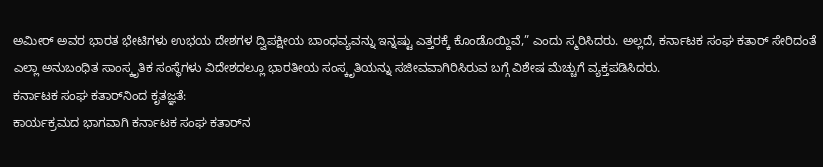ಅಮೀರ್ ಅವರ ಭಾರತ ಭೇಟಿಗಳು ಉಭಯ ದೇಶಗಳ ದ್ವಿಪಕ್ಷೀಯ ಬಾಂಧವ್ಯವನ್ನು ಇನ್ನಷ್ಟು ಎತ್ತರಕ್ಕೆ ಕೊಂಡೊಯ್ದಿವೆ,” ಎಂದು ಸ್ಮರಿಸಿದರು. ಅಲ್ಲದೆ, ಕರ್ನಾಟಕ ಸಂಘ ಕತಾರ್ ಸೇರಿದಂತೆ ಎಲ್ಲಾ ಅನುಬಂಧಿತ ಸಾಂಸ್ಕೃತಿಕ ಸಂಸ್ಥೆಗಳು ವಿದೇಶದಲ್ಲೂ ಭಾರತೀಯ ಸಂಸ್ಕೃತಿಯನ್ನು ಸಜೀವವಾಗಿರಿಸಿರುವ ಬಗ್ಗೆ ವಿಶೇಷ ಮೆಚ್ಚುಗೆ ವ್ಯಕ್ತಪಡಿಸಿದರು.
ಕರ್ನಾಟಕ ಸಂಘ ಕತಾರ್‌ನಿಂದ ಕೃತಜ್ಞತೆ:
ಕಾರ್ಯಕ್ರಮದ ಭಾಗವಾಗಿ ಕರ್ನಾಟಕ ಸಂಘ ಕತಾರ್‌ನ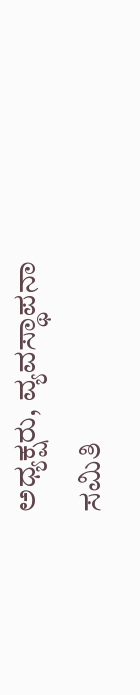ಅಧ್ಯಕ್ಷರು, ವ್ಯವಸ್ಥಾಪನಾ ಸಮಿತಿ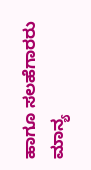ಹಾಗೂ ಸಲಹೆಗಾರರು ಮಾನ್ಯ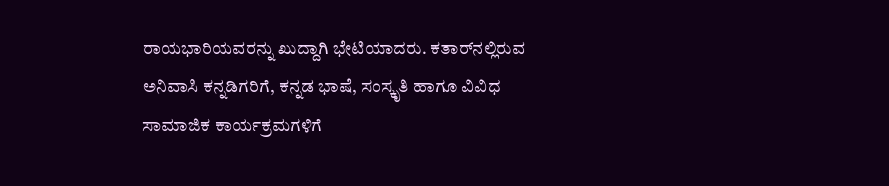ರಾಯಭಾರಿಯವರನ್ನು ಖುದ್ದಾಗಿ ಭೇಟಿಯಾದರು. ಕತಾರ್‌ನಲ್ಲಿರುವ ಅನಿವಾಸಿ ಕನ್ನಡಿಗರಿಗೆ, ಕನ್ನಡ ಭಾಷೆ, ಸಂಸ್ಕೃತಿ ಹಾಗೂ ವಿವಿಧ ಸಾಮಾಜಿಕ ಕಾರ್ಯಕ್ರಮಗಳಿಗೆ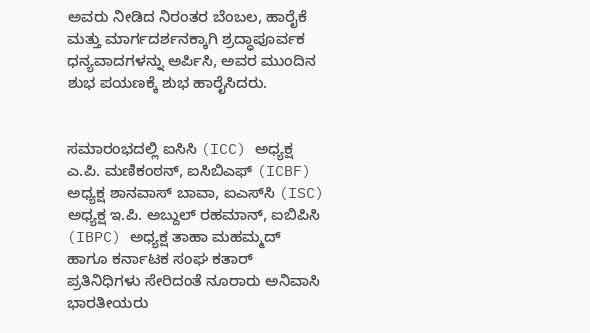ಅವರು ನೀಡಿದ ನಿರಂತರ ಬೆಂಬಲ, ಹಾರೈಕೆ ಮತ್ತು ಮಾರ್ಗದರ್ಶನಕ್ಕಾಗಿ ಶ್ರದ್ಧಾಪೂರ್ವಕ ಧನ್ಯವಾದಗಳನ್ನು ಅರ್ಪಿಸಿ, ಅವರ ಮುಂದಿನ ಶುಭ ಪಯಣಕ್ಕೆ ಶುಭ ಹಾರೈಸಿದರು.


ಸಮಾರಂಭದಲ್ಲಿ ಐಸಿಸಿ (ICC) ಅಧ್ಯಕ್ಷ ಎ.ಪಿ. ಮಣಿಕಂಠನ್, ಐಸಿಬಿಎಫ್ (ICBF) ಅಧ್ಯಕ್ಷ ಶಾನವಾಸ್ ಬಾವಾ, ಐಎಸ್‌ಸಿ (ISC) ಅಧ್ಯಕ್ಷ ಇ.ಪಿ. ಅಬ್ದುಲ್ ರಹಮಾನ್, ಐಬಿಪಿಸಿ (IBPC) ಅಧ್ಯಕ್ಷ ತಾಹಾ ಮಹಮ್ಮದ್ ಹಾಗೂ ಕರ್ನಾಟಕ ಸಂಘ ಕತಾರ್ ಪ್ರತಿನಿಧಿಗಳು ಸೇರಿದಂತೆ ನೂರಾರು ಅನಿವಾಸಿ ಭಾರತೀಯರು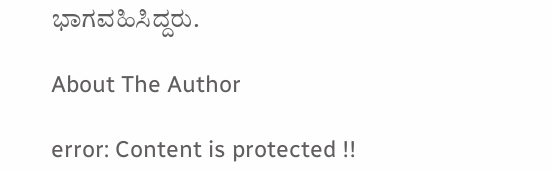ಭಾಗವಹಿಸಿದ್ದರು.

About The Author

error: Content is protected !!